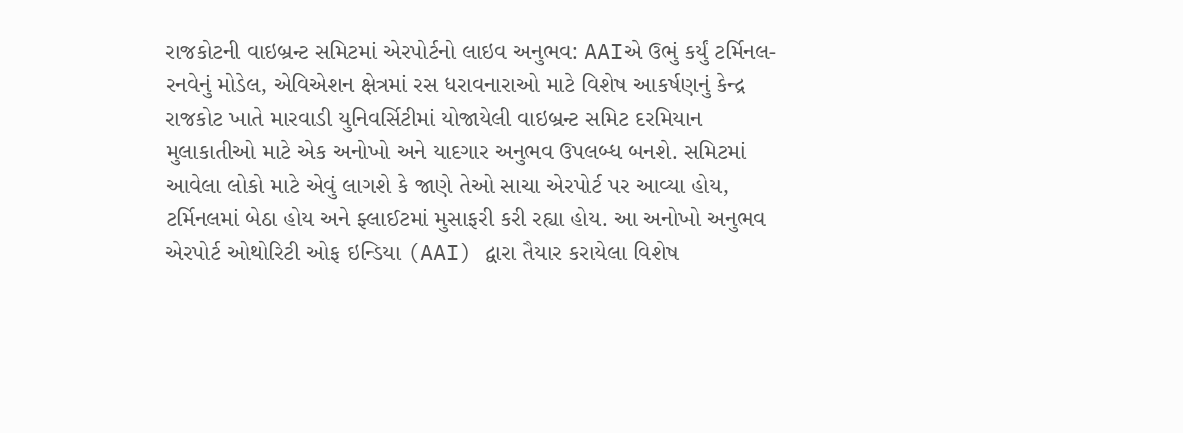રાજકોટની વાઇબ્રન્ટ સમિટમાં એરપોર્ટનો લાઇવ અનુભવ: AAIએ ઉભું કર્યું ટર્મિનલ-રનવેનું મોડેલ, એવિએશન ક્ષેત્રમાં રસ ધરાવનારાઓ માટે વિશેષ આકર્ષણનું કેન્દ્ર
રાજકોટ ખાતે મારવાડી યુનિવર્સિટીમાં યોજાયેલી વાઇબ્રન્ટ સમિટ દરમિયાન મુલાકાતીઓ માટે એક અનોખો અને યાદગાર અનુભવ ઉપલબ્ધ બનશે. સમિટમાં આવેલા લોકો માટે એવું લાગશે કે જાણે તેઓ સાચા એરપોર્ટ પર આવ્યા હોય, ટર્મિનલમાં બેઠા હોય અને ફ્લાઈટમાં મુસાફરી કરી રહ્યા હોય. આ અનોખો અનુભવ એરપોર્ટ ઓથોરિટી ઓફ ઇન્ડિયા (AAI) દ્વારા તૈયાર કરાયેલા વિશેષ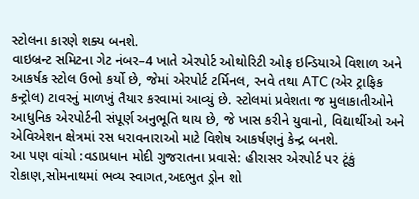સ્ટોલના કારણે શક્ય બનશે.
વાઇબ્રન્ટ સમિટના ગેટ નંબર–4 ખાતે એરપોર્ટ ઓથોરિટી ઓફ ઇન્ડિયાએ વિશાળ અને આકર્ષક સ્ટોલ ઉભો કર્યો છે, જેમાં એરપોર્ટ ટર્મિનલ, રનવે તથા ATC (એર ટ્રાફિક કન્ટ્રોલ) ટાવરનું માળખું તૈયાર કરવામાં આવ્યું છે. સ્ટોલમાં પ્રવેશતા જ મુલાકાતીઓને આધુનિક એરપોર્ટની સંપૂર્ણ અનુભૂતિ થાય છે, જે ખાસ કરીને યુવાનો, વિદ્યાર્થીઓ અને એવિએશન ક્ષેત્રમાં રસ ધરાવનારાઓ માટે વિશેષ આકર્ષણનું કેન્દ્ર બનશે.
આ પણ વાંચો :વડાપ્રધાન મોદી ગુજરાતના પ્રવાસે: હીરાસર એરપોર્ટ પર ટૂંકું રોકાણ,સોમનાથમાં ભવ્ય સ્વાગત,અદભુત ડ્રોન શો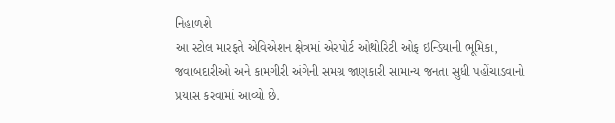નિહાળશે
આ સ્ટોલ મારફતે એવિએશન ક્ષેત્રમાં એરપોર્ટ ઓથોરિટી ઓફ ઇન્ડિયાની ભૂમિકા, જવાબદારીઓ અને કામગીરી અંગેની સમગ્ર જાણકારી સામાન્ય જનતા સુધી પહોંચાડવાનો પ્રયાસ કરવામાં આવ્યો છે.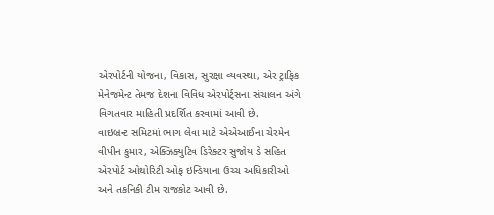એરપોર્ટની યોજના, વિકાસ, સુરક્ષા વ્યવસ્થા, એર ટ્રાફિક મેનેજમેન્ટ તેમજ દેશના વિવિધ એરપોર્ટ્સના સંચાલન અંગે વિગતવાર માહિતી પ્રદર્શિત કરવામાં આવી છે.
વાઇબ્રન્ટ સમિટમાં ભાગ લેવા માટે એએઆઈના ચેરમેન વીપીન કુમાર, એક્ઝિક્યુટિવ ડિરેક્ટર સુજોય ડે સહિત એરપોર્ટ ઓથોરિટી ઓફ ઇન્ડિયાના ઉચ્ચ અધિકારીઓ અને તકનિકી ટીમ રાજકોટ આવી છે.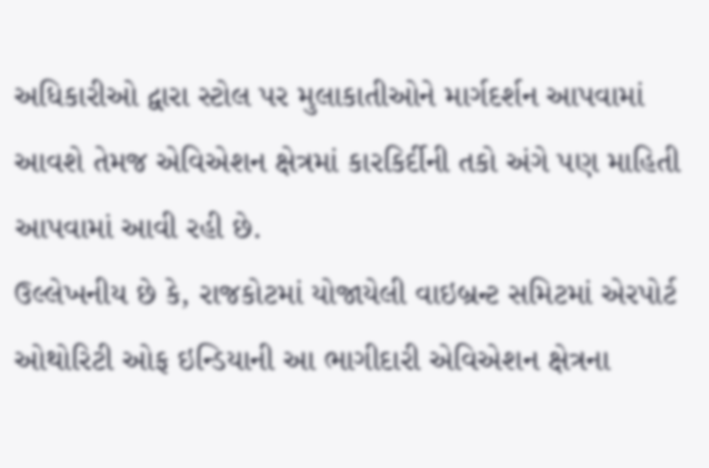અધિકારીઓ દ્વારા સ્ટોલ પર મુલાકાતીઓને માર્ગદર્શન આપવામાં આવશે તેમજ એવિએશન ક્ષેત્રમાં કારકિર્દીની તકો અંગે પણ માહિતી આપવામાં આવી રહી છે.
ઉલ્લેખનીય છે કે, રાજકોટમાં યોજાયેલી વાઇબ્રન્ટ સમિટમાં એરપોર્ટ ઓથોરિટી ઓફ ઇન્ડિયાની આ ભાગીદારી એવિએશન ક્ષેત્રના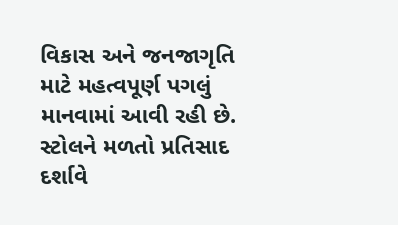વિકાસ અને જનજાગૃતિ માટે મહત્વપૂર્ણ પગલું માનવામાં આવી રહી છે. સ્ટોલને મળતો પ્રતિસાદ દર્શાવે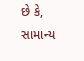છે કે, સામાન્ય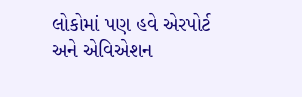લોકોમાં પણ હવે એરપોર્ટ અને એવિએશન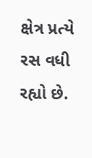ક્ષેત્ર પ્રત્યે રસ વધી રહ્યો છે.